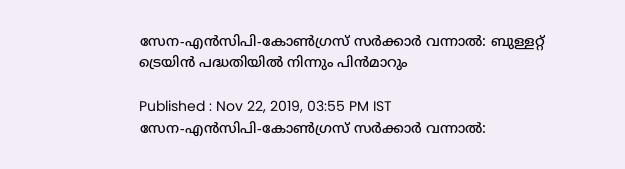സേന-എന്‍സിപി-കോണ്‍ഗ്രസ് സര്‍ക്കാര്‍ വന്നാല്‍: ബുള്ളറ്റ് ട്രെയിന്‍ പദ്ധതിയില്‍ നിന്നും പിന്‍മാറും

Published : Nov 22, 2019, 03:55 PM IST
സേന-എന്‍സിപി-കോണ്‍ഗ്രസ് സര്‍ക്കാര്‍ വന്നാല്‍: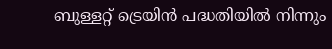ബുള്ളറ്റ് ട്രെയിന്‍ പദ്ധതിയില്‍ നിന്നും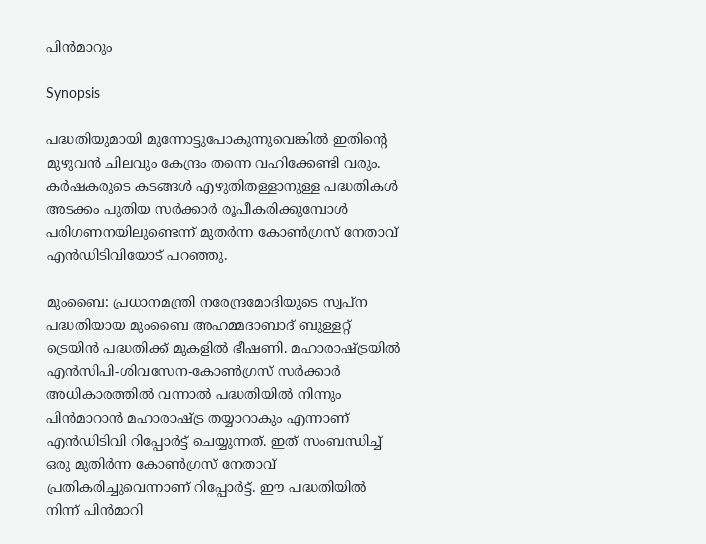പിന്‍മാറും

Synopsis

പദ്ധതിയുമായി മുന്നോട്ടുപോകുന്നുവെങ്കില്‍ ഇതിന്‍റെ മുഴുവന്‍ ചിലവും കേന്ദ്രം തന്നെ വഹിക്കേണ്ടി വരും.  കര്‍ഷകരുടെ കടങ്ങള്‍ എഴുതിതള്ളാനുള്ള പദ്ധതികള്‍ അടക്കം പുതിയ സര്‍ക്കാര്‍ രൂപീകരിക്കുമ്പോള്‍ പരിഗണനയിലുണ്ടെന്ന് മുതര്‍ന്ന കോണ്‍ഗ്രസ് നേതാവ് എന്‍ഡിടിവിയോട് പറഞ്ഞു.

മുംബൈ: പ്രധാനമന്ത്രി നരേന്ദ്രമോദിയുടെ സ്വപ്ന പദ്ധതിയായ മുംബൈ അഹമ്മദാബാദ് ബുള്ളറ്റ് ട്രെയിന്‍ പദ്ധതിക്ക് മുകളില്‍ ഭീഷണി. മഹാരാഷ്ട്രയില്‍ എന്‍സിപി-ശിവസേന-കോണ്‍ഗ്രസ് സര്‍ക്കാര്‍ അധികാരത്തില്‍ വന്നാല്‍ പദ്ധതിയില്‍ നിന്നും പിന്‍മാറാന്‍ മഹാരാഷ്ട്ര തയ്യാറാകും എന്നാണ് എന്‍ഡിടിവി റിപ്പോര്‍ട്ട് ചെയ്യുന്നത്. ഇത് സംബന്ധിച്ച് ഒരു മുതിര്‍ന്ന കോണ്‍ഗ്രസ് നേതാവ് പ്രതികരിച്ചുവെന്നാണ് റിപ്പോര്‍ട്ട്. ഈ പദ്ധതിയില്‍ നിന്ന് പിന്‍മാറി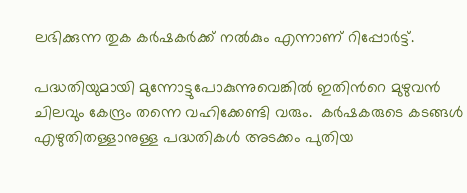ലഭിക്കുന്ന തുക കര്‍ഷകര്‍ക്ക് നല്‍കും എന്നാണ് റിപ്പോര്‍ട്ട്.

പദ്ധതിയുമായി മുന്നോട്ടുപോകുന്നുവെങ്കില്‍ ഇതിന്‍റെ മുഴുവന്‍ ചിലവും കേന്ദ്രം തന്നെ വഹിക്കേണ്ടി വരും.  കര്‍ഷകരുടെ കടങ്ങള്‍ എഴുതിതള്ളാനുള്ള പദ്ധതികള്‍ അടക്കം പുതിയ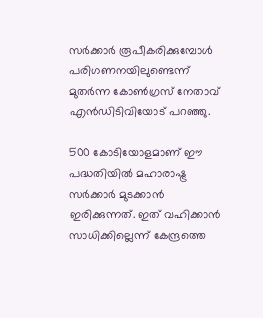സര്‍ക്കാര്‍ രൂപീകരിക്കുമ്പോള്‍ പരിഗണനയിലുണ്ടെന്ന് മുതര്‍ന്ന കോണ്‍ഗ്രസ് നേതാവ് എന്‍ഡിടിവിയോട് പറഞ്ഞു.

500 കോടിയോളമാണ് ഈ പദ്ധതിയില്‍ മഹാരാഷ്ട്ര സര്‍ക്കാര്‍ മുടക്കാന്‍ ഇരിക്കുന്നത്. ഇത് വഹിക്കാന്‍ സാധിക്കില്ലെന്ന് കേന്ദ്രത്തെ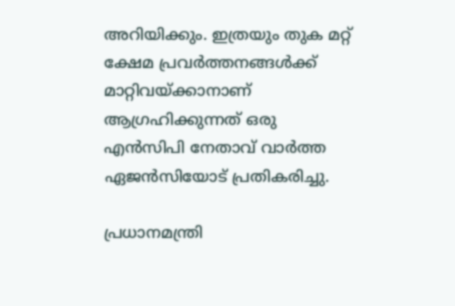അറിയിക്കും. ഇത്രയും തുക മറ്റ് ക്ഷേമ പ്രവര്‍ത്തനങ്ങള്‍ക്ക് മാറ്റിവയ്ക്കാനാണ് ആഗ്രഹിക്കുന്നത് ഒരു എന്‍സിപി നേതാവ് വാര്‍ത്ത ഏജന്‍സിയോട് പ്രതികരിച്ചു.

പ്രധാനമന്ത്രി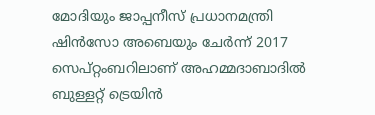മോദിയും ജാപ്പനീസ് പ്രധാനമന്ത്രി ഷിന്‍സോ അബെയും ചേര്‍ന്ന് 2017 സെപ്റ്റംബറിലാണ് അഹമ്മദാബാദില്‍ ബുള്ളറ്റ് ട്രെയിന്‍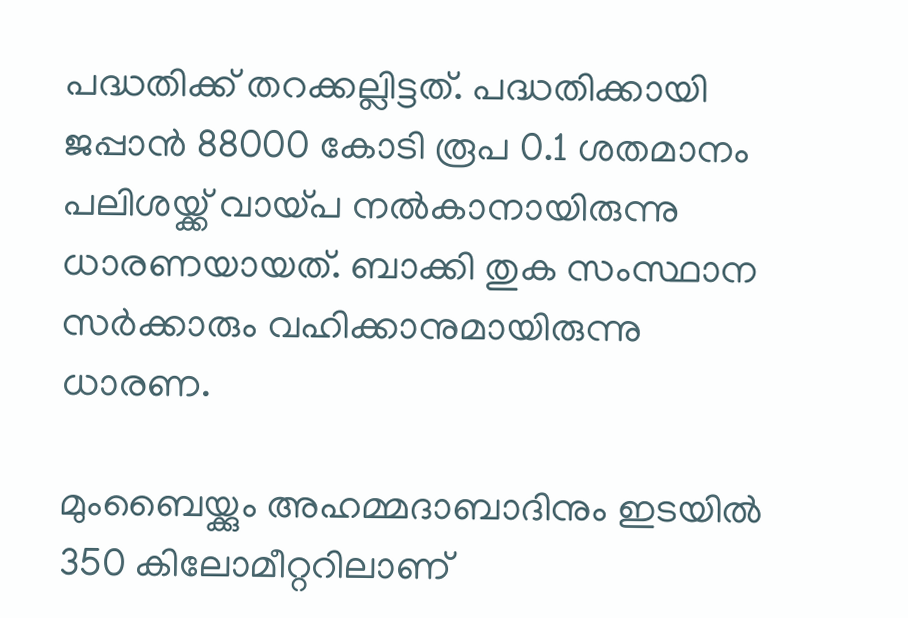പദ്ധതിക്ക് തറക്കല്ലിട്ടത്. പദ്ധതിക്കായി ജപ്പാന്‍ 88000 കോടി രൂപ 0.1 ശതമാനം പലിശയ്ക്ക് വായ്പ നല്‍കാനായിരുന്നു ധാരണയായത്. ബാക്കി തുക സംസ്ഥാന സര്‍ക്കാരും വഹിക്കാനുമായിരുന്നു ധാരണ.

മുംബൈയ്ക്കും അഹമ്മദാബാദിനും ഇടയില്‍ 350 കിലോമീറ്ററിലാണ്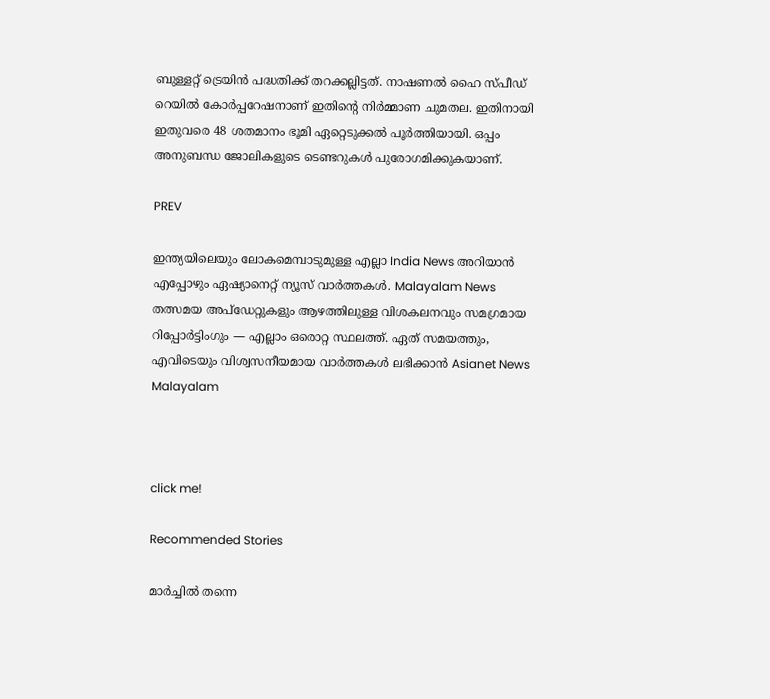ബുള്ളറ്റ് ട്രെയിന്‍ പദ്ധതിക്ക് തറക്കല്ലിട്ടത്. നാഷണല്‍ ഹൈ സ്പീഡ് റെയില്‍ കോര്‍പ്പറേഷനാണ് ഇതിന്‍റെ നിര്‍മ്മാണ ചുമതല. ഇതിനായി ഇതുവരെ 48 ശതമാനം ഭൂമി ഏറ്റെടുക്കല്‍ പൂര്‍ത്തിയായി. ഒപ്പം അനുബന്ധ ജോലികളുടെ ടെണ്ടറുകള്‍ പുരോഗമിക്കുകയാണ്.

PREV

ഇന്ത്യയിലെയും ലോകമെമ്പാടുമുള്ള എല്ലാ India News അറിയാൻ എപ്പോഴും ഏഷ്യാനെറ്റ് ന്യൂസ് വാർത്തകൾ. Malayalam News   തത്സമയ അപ്‌ഡേറ്റുകളും ആഴത്തിലുള്ള വിശകലനവും സമഗ്രമായ റിപ്പോർട്ടിംഗും — എല്ലാം ഒരൊറ്റ സ്ഥലത്ത്. ഏത് സമയത്തും, എവിടെയും വിശ്വസനീയമായ വാർത്തകൾ ലഭിക്കാൻ Asianet News Malayalam



click me!

Recommended Stories

മാർച്ചിൽ തന്നെ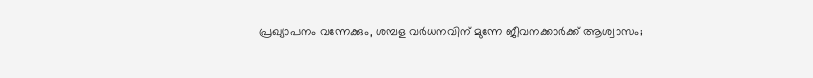പ്രഖ്യാപനം വന്നേക്കും, ശമ്പള വർധനവിന് മുന്നേ ജീവനക്കാർക്ക് ആശ്വാസം;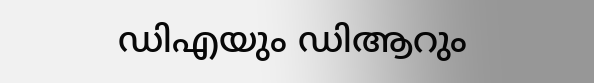ഡിഎയും ഡിആറും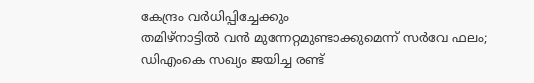കേന്ദ്രം വർധിപ്പിച്ചേക്കും
തമിഴ്‌നാട്ടിൽ വൻ മുന്നേറ്റമുണ്ടാക്കുമെന്ന് സർവേ ഫലം; ഡിഎംകെ സഖ്യം ജയിച്ച രണ്ട്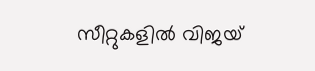സീറ്റുകളിൽ വിജയ്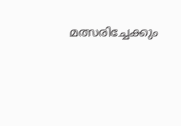മത്സരിച്ചേക്കും